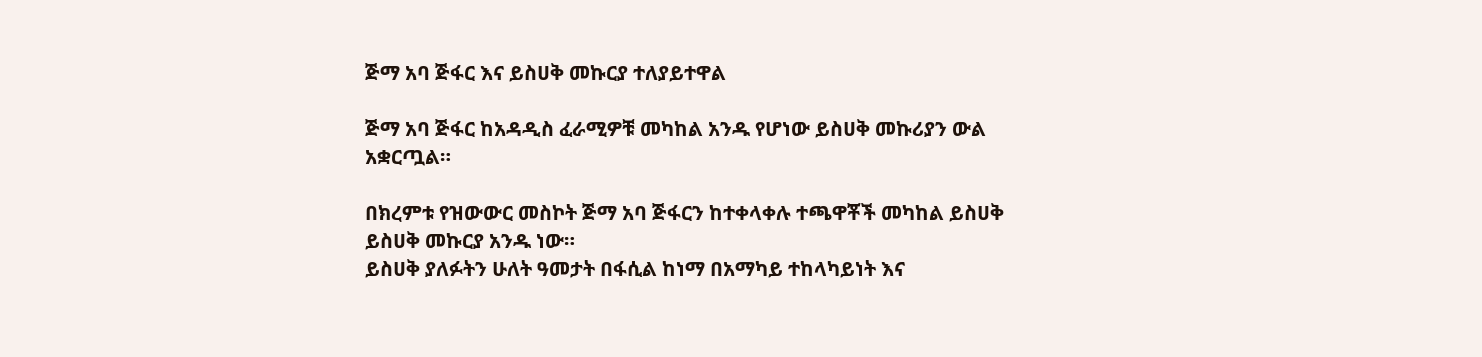ጅማ አባ ጅፋር እና ይስሀቅ መኩርያ ተለያይተዋል

ጅማ አባ ጅፋር ከአዳዲስ ፈራሚዎቹ መካከል አንዱ የሆነው ይስሀቅ መኩሪያን ውል አቋርጧል።

በክረምቱ የዝውውር መስኮት ጅማ አባ ጅፋርን ከተቀላቀሉ ተጫዋቾች መካከል ይስሀቅ ይስሀቅ መኩርያ አንዱ ነው።
ይስሀቅ ያለፉትን ሁለት ዓመታት በፋሲል ከነማ በአማካይ ተከላካይነት እና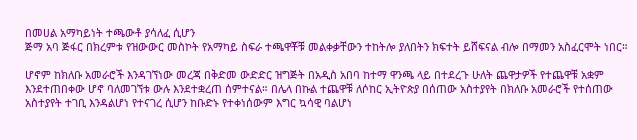በመሀል አማካይነት ተጫውቶ ያሳለፈ ሲሆን
ጅማ አባ ጅፋር በክረምቱ የዝውውር መስኮት የአማካይ ስፍራ ተጫዋቾቹ መልቀቃቸውን ተከትሎ ያለበትን ክፍተት ይሸፍናል ብሎ በማመን አስፈርሞት ነበር።

ሆኖም ከክለቡ አመራሮች እንዳገኘነው መረጃ በቅድመ ውድድር ዝግጅት በአዲስ አበባ ከተማ ዋንጫ ላይ በተደረጉ ሁለት ጨዋታዎች የተጨዋቹ አቋም እንደተጠበቀው ሆኖ ባለመገኘቱ ውሉ እንደተቋረጠ ሰምተናል። በሌላ በኩል ተጨዋቹ ለሶከር ኢትዮጵያ በሰጠው አስተያየት በክለቡ አመራሮች የተሰጠው አስተያየት ተገቢ እንዳልሆነ የተናገረ ሲሆን ከቡድኑ የተቀነሰውም እግር ኳሳዊ ባልሆነ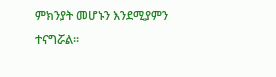ምክንያት መሆኑን እንደሚያምን ተናግሯል።